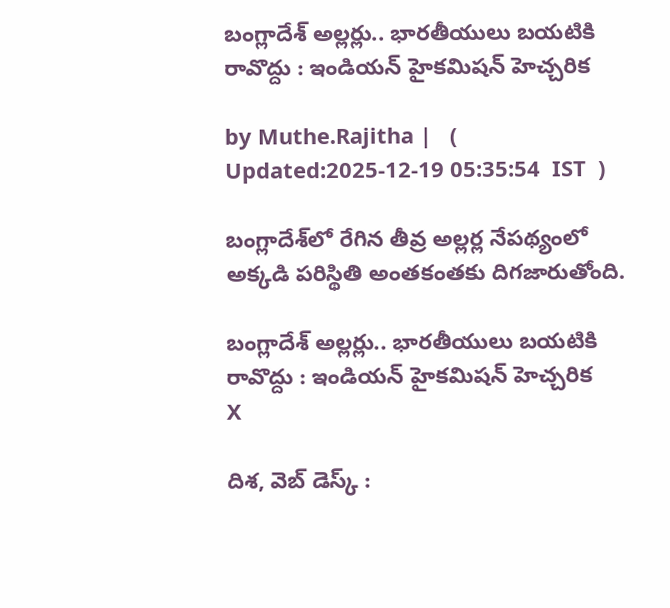బంగ్లాదేశ్ అల్లర్లు.. భారతీయులు బయటికి రావొద్దు : ఇండియన్ హైకమిషన్ హెచ్చరిక

by Muthe.Rajitha |   (  Updated:2025-12-19 05:35:54  IST  )

బంగ్లాదేశ్‌లో రేగిన తీవ్ర అల్లర్ల నేపథ్యంలో అక్కడి పరిస్థితి అంతకంతకు దిగజారుతోంది.

బంగ్లాదేశ్ అల్లర్లు.. భారతీయులు బయటికి రావొద్దు : ఇండియన్ హైకమిషన్ హెచ్చరిక
X

దిశ, వెబ్ డెస్క్ :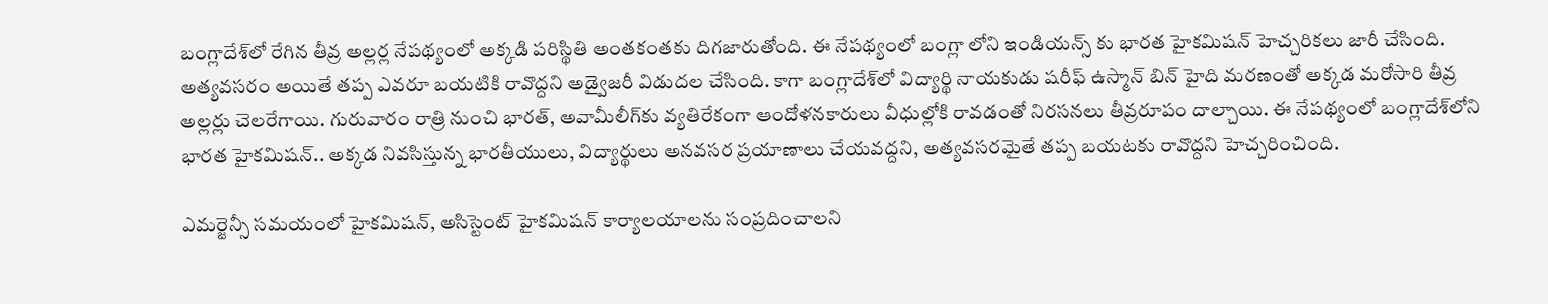బంగ్లాదేశ్‌లో రేగిన తీవ్ర అల్లర్ల నేపథ్యంలో అక్కడి పరిస్థితి అంతకంతకు దిగజారుతోంది. ఈ నేపథ్యంలో బంగ్లా లోని ఇండియన్స్ కు భారత హైకమిషన్ హెచ్చరికలు జారీ చేసింది. అత్యవసరం అయితే తప్ప ఎవరూ బయటికి రావొద్దని అడ్వైజరీ విడుదల చేసింది. కాగా బంగ్లాదేశ్‌లో విద్యార్థి నాయకుడు షరీఫ్‌ ఉస్మాన్‌ బిన్‌ హైది మరణంతో అక్కడ మరోసారి తీవ్ర అల్లర్లు చెలరేగాయి. గురువారం రాత్రి నుంచి భారత్‌, అవామీలీగ్‌కు వ్యతిరేకంగా ఆందోళనకారులు వీధుల్లోకి రావడంతో నిరసనలు తీవ్రరూపం దాల్చాయి. ఈ నేపథ్యంలో బంగ్లాదేశ్‌లోని భారత హైకమిషన్‌.. అక్కడ నివసిస్తున్న భారతీయులు, విద్యార్థులు అనవసర ప్రయాణాలు చేయవద్దని, అత్యవసరమైతే తప్ప బయటకు రావొద్దని హెచ్చరించింది.

ఎమర్జెన్సీ సమయంలో హైకమిషన్‌, అసిస్టెంట్‌ హైకమిషన్‌ కార్యాలయాలను సంప్రదించాలని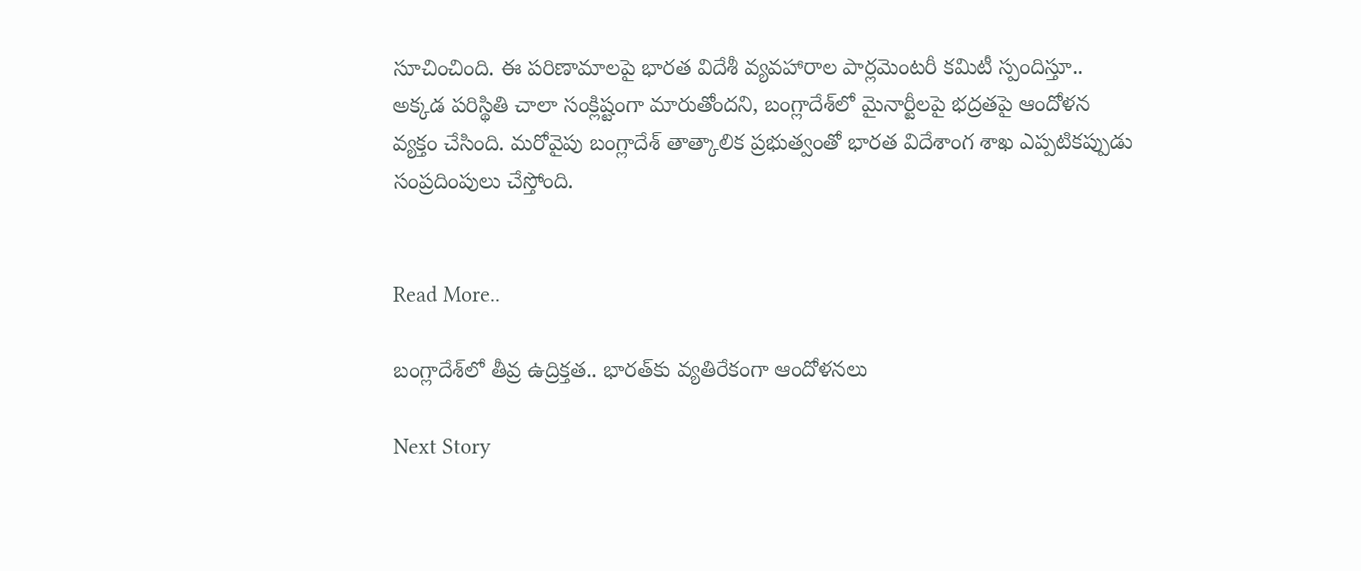సూచించింది. ఈ పరిణామాలపై భారత విదేశీ వ్యవహారాల పార్లమెంటరీ కమిటీ స్పందిస్తూ.. అక్కడ పరిస్థితి చాలా సంక్లిష్టంగా మారుతోందని, బంగ్లాదేశ్‌లో మైనార్టీలపై భద్రతపై ఆందోళన వ్యక్తం చేసింది. మరోవైపు బంగ్లాదేశ్ తాత్కాలిక ప్రభుత్వంతో భారత విదేశాంగ శాఖ ఎప్పటికప్పుడు సంప్రదింపులు చేస్తోంది.


Read More..

బంగ్లాదేశ్‌లో తీవ్ర ఉద్రిక్తత.. భారత్‌కు వ్యతిరేకంగా ఆందోళనలు

Next Story